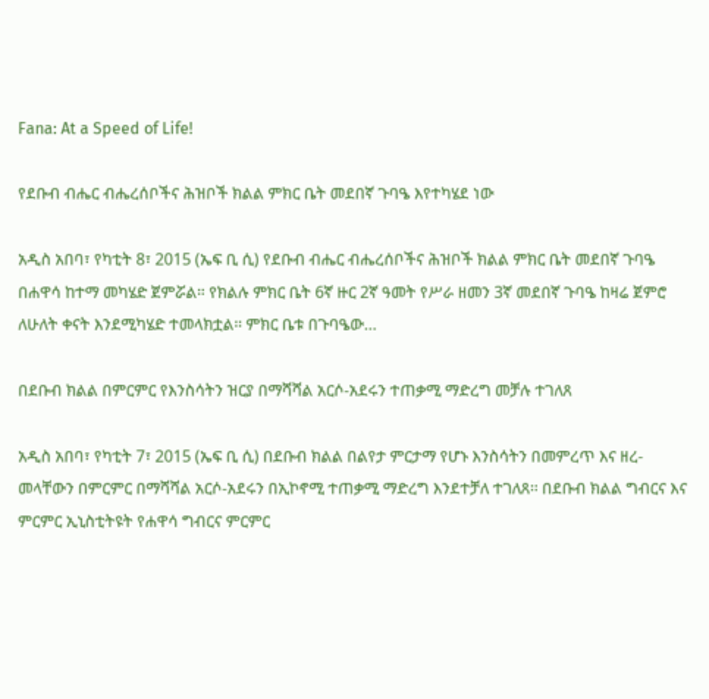Fana: At a Speed of Life!

የደቡብ ብሔር ብሔረሰቦችና ሕዝቦች ክልል ምክር ቤት መደበኛ ጉባዔ እየተካሄደ ነው

አዲስ አበባ፣ የካቲት 8፣ 2015 (ኤፍ ቢ ሲ) የደቡብ ብሔር ብሔረሰቦችና ሕዝቦች ክልል ምክር ቤት መደበኛ ጉባዔ በሐዋሳ ከተማ መካሄድ ጀምሯል። የክልሉ ምክር ቤት 6ኛ ዙር 2ኛ ዓመት የሥራ ዘመን 3ኛ መደበኛ ጉባዔ ከዛሬ ጀምሮ ለሁለት ቀናት እንደሚካሄድ ተመላክቷል፡፡ ምክር ቤቱ በጉባዔው…

በደቡብ ክልል በምርምር የእንስሳትን ዝርያ በማሻሻል አርሶ-አደሩን ተጠቃሚ ማድረግ መቻሉ ተገለጸ

አዲስ አበባ፣ የካቲት 7፣ 2015 (ኤፍ ቢ ሲ) በደቡብ ክልል በልየታ ምርታማ የሆኑ እንስሳትን በመምረጥ እና ዘረ-መላቸውን በምርምር በማሻሻል አርሶ-አደሩን በኢኮኖሚ ተጠቃሚ ማድረግ እንደተቻለ ተገለጸ፡፡ በደቡብ ክልል ግብርና እና ምርምር ኢኒስቲትዩት የሐዋሳ ግብርና ምርምር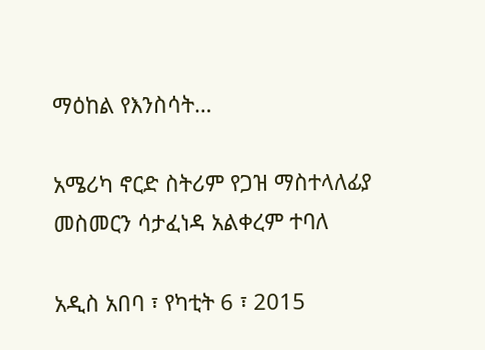ማዕከል የእንስሳት…

አሜሪካ ኖርድ ስትሪም የጋዝ ማስተላለፊያ መስመርን ሳታፈነዳ አልቀረም ተባለ

አዲስ አበባ ፣ የካቲት 6 ፣ 2015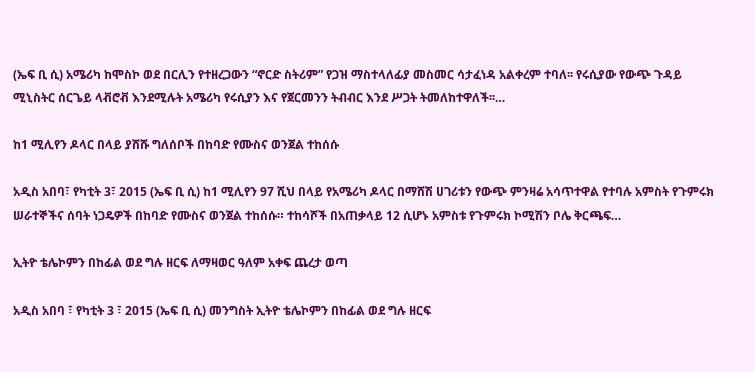(ኤፍ ቢ ሲ) አሜሪካ ከሞስኮ ወደ በርሊን የተዘረጋውን “ኖርድ ስትሪም” የጋዝ ማስተላለፊያ መስመር ሳታፈነዳ አልቀረም ተባለ፡፡ የሩሲያው የውጭ ጉዳይ ሚኒስትር ሰርጌይ ላቭሮቭ እንደሚሉት አሜሪካ የሩሲያን እና የጀርመንን ትብብር እንደ ሥጋት ትመለከተዋለች፡፡…

ከ1 ሚሊየን ዶላር በላይ ያሸሹ ግለሰቦች በከባድ የሙስና ወንጀል ተከሰሱ

አዲስ አበባ፣ የካቲት 3፣ 2015 (ኤፍ ቢ ሲ) ከ1 ሚሊየን 97 ሺህ በላይ የአሜሪካ ዶላር በማሸሽ ሀገሪቱን የውጭ ምንዛሬ አሳጥተዋል የተባሉ አምስት የጉምሩክ ሠራተኞችና ሰባት ነጋዴዎች በከባድ የሙስና ወንጀል ተከሰሱ። ተከሳሾች በአጠቃላይ 12 ሲሆኑ አምስቱ የጉምሩክ ኮሚሽን ቦሌ ቅርጫፍ…

ኢትዮ ቴሌኮምን በከፊል ወደ ግሉ ዘርፍ ለማዛወር ዓለም አቀፍ ጨረታ ወጣ

አዲስ አበባ ፣ የካቲት 3 ፣ 2015 (ኤፍ ቢ ሲ) መንግስት ኢትዮ ቴሌኮምን በከፊል ወደ ግሉ ዘርፍ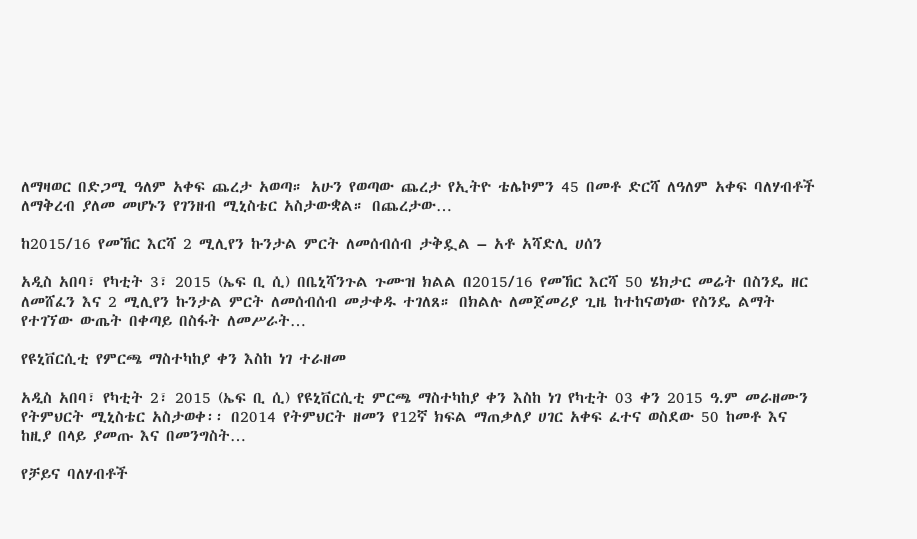ለማዛወር በድጋሚ ዓለም አቀፍ ጨረታ አወጣ። አሁን የወጣው ጨረታ የኢትዮ ቴሌኮምን 45 በመቶ ድርሻ ለዓለም አቀፍ ባለሃብቶች ለማቅረብ ያለመ መሆኑን የገንዘብ ሚኒስቴር አስታውቋል። በጨረታው…

ከ2015/16 የመኸር እርሻ 2 ሚሊየን ኩንታል ምርት ለመሰብሰብ ታቅዷል – አቶ አሻድሊ ሀሰን

አዲስ አበባ፣ የካቲት 3፣ 2015 (ኤፍ ቢ ሲ) በቤኒሻንጉል ጉሙዝ ክልል በ2015/16 የመኸር እርሻ 50 ሄክታር መሬት በስንዴ ዘር ለመሸፈን እና 2 ሚሊየን ኩንታል ምርት ለመሰብሰብ መታቀዱ ተገለጸ። በክልሉ ለመጀመሪያ ጊዜ ከተከናወነው የስንዴ ልማት የተገኘው ውጤት በቀጣይ በስፋት ለመሥራት…

የዩኒቨርሲቲ የምርጫ ማስተካከያ ቀን እስከ ነገ ተራዘመ

አዲስ አበባ፣ የካቲት 2፣ 2015 (ኤፍ ቢ ሲ) የዩኒቨርሲቲ ምርጫ ማስተካከያ ቀን እስከ ነገ የካቲት 03 ቀን 2015 ዓ.ም መራዘሙን የትምህርት ሚኒስቴር አስታወቀ፡፡ በ2014 የትምህርት ዘመን የ12ኛ ክፍል ማጠቃለያ ሀገር አቀፍ ፈተና ወስደው 50 ከመቶ እና ከዚያ በላይ ያመጡ እና በመንግስት…

የቻይና ባለሃብቶች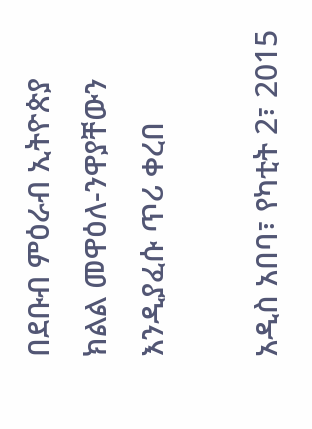በደቡብ ምዕራብ ኢትዮጵያ ክልል መዋዕለ-ንዋያቸውን እንዲያፈሱ ጥሪ ቀረበ

አዲስ አበባ፣ የካቲት 2፣ 2015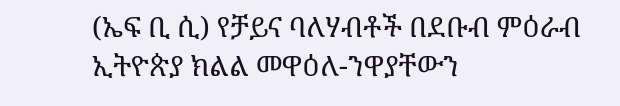(ኤፍ ቢ ሲ) የቻይና ባለሃብቶች በደቡብ ምዕራብ ኢትዮጵያ ክልል መዋዕለ-ንዋያቸውን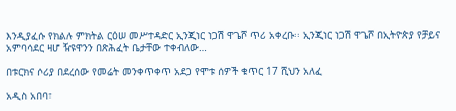እንዲያፈሱ የክልሉ ምክትል ርዕሠ መሥተዳድር ኢንጂነር ነጋሽ ዋጌሾ ጥሪ አቀረቡ፡፡ ኢንጂነር ነጋሽ ዋጌሾ በኢትዮጵያ የቻይና አምባሳደር ዛሆ ዥዩዋንን በጽሕፈት ቤታቸው ተቀብለው…

በቱርክና ሶሪያ በደረሰው የመሬት መንቀጥቀጥ አደጋ የሞቱ ሰዎች ቁጥር 17 ሺህን አለፈ

አዲስ አበባ፣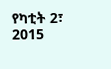የካቲት 2፣ 2015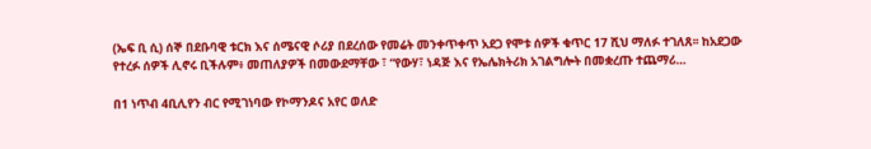(ኤፍ ቢ ሲ) ሰኞ በደቡባዊ ቱርክ እና ሰሜናዊ ሶሪያ በደረሰው የመሬት መንቀጥቀጥ አደጋ የሞቱ ሰዎች ቁጥር 17 ሺህ ማለፉ ተገለጸ፡፡ ከአደጋው የተረፉ ሰዎች ሊኖሩ ቢችሉም፥ መጠለያዎች በመውደማቸው ፣ “የውሃ፣ ነዳጅ እና የኤሌክትሪክ አገልግሎት በመቋረጡ ተጨማሪ…

በ1 ነጥብ 4ቢሊየን ብር የሚገነባው የኮማንዶና አየር ወለድ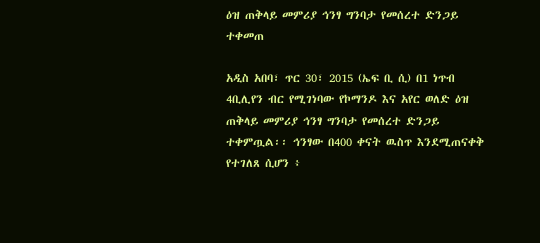ዕዝ ጠቅላይ መምሪያ ኅንፃ ግንባታ የመሰረተ ድንጋይ ተቀመጠ

አዲስ አበባ፣ ጥር 30፣ 2015 (ኤፍ ቢ ሲ) በ1 ነጥብ 4ቢሊየን ብር የሚገነባው የኮማንዶ እና አየር ወለድ ዕዝ ጠቅላይ መምሪያ ኅንፃ ግንባታ የመሰረተ ድንጋይ ተቀምጧል፡፡ ኅንፃው በ400 ቀናት ዉስጥ እንደሚጠናቀቅ የተገለጸ ሲሆን ፥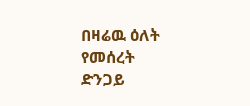በዛሬዉ ዕለት የመሰረት ድንጋይ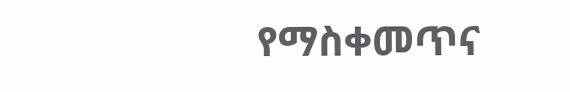የማስቀመጥና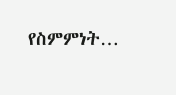የስምምነት…